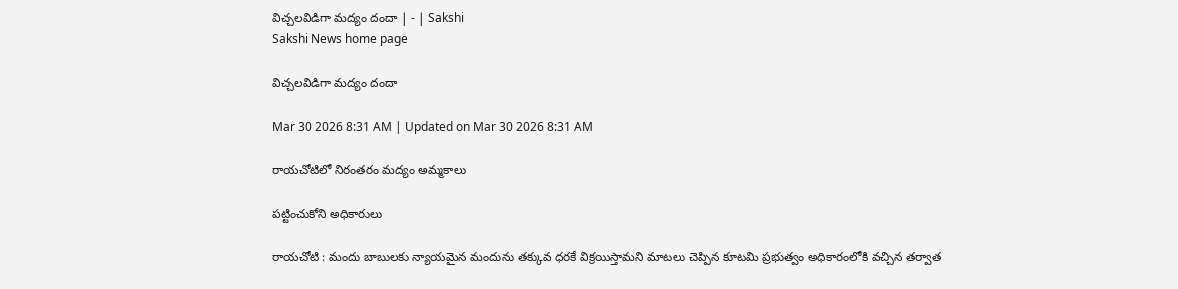విచ్చలవిడిగా మద్యం దందా | - | Sakshi
Sakshi News home page

విచ్చలవిడిగా మద్యం దందా

Mar 30 2026 8:31 AM | Updated on Mar 30 2026 8:31 AM

రాయచోటిలో నిరంతరం మద్యం అమ్మకాలు

పట్టించుకోని అధికారులు

రాయచోటి : మందు బాబులకు న్యాయమైన మందును తక్కువ ధరకే విక్రయిస్తామని మాటలు చెప్పిన కూటమి ప్రభుత్వం అధికారంలోకి వచ్చిన తర్వాత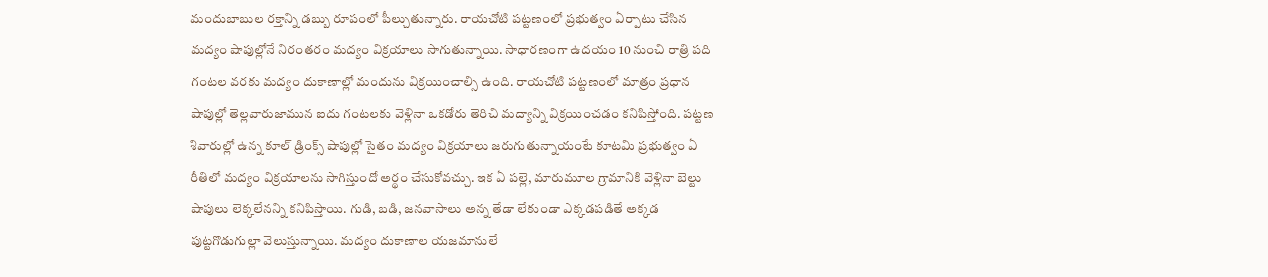మందుబాబుల రక్తాన్ని డబ్బు రూపంలో పీల్చుతున్నారు. రాయచోటి పట్టణంలో ప్రభుత్వం ఏర్పాటు చేసిన మద్యం షాపుల్లోనే నిరంతరం మద్యం విక్రయాలు సాగుతున్నాయి. సాధారణంగా ఉదయం 10 నుంచి రాత్రి పది గంటల వరకు మద్యం దుకాణాల్లో మందును విక్రయించాల్సి ఉంది. రాయచోటి పట్టణంలో మాత్రం ప్రధాన షాపుల్లో తెల్లవారుజామున ఐదు గంటలకు వెళ్లినా ఒకడోరు తెరిచి మద్యాన్ని విక్రయించడం కనిపిస్తోంది. పట్టణ శివారుల్లో ఉన్న కూల్‌ డ్రింక్స్‌ షాపుల్లో సైతం మద్యం విక్రయాలు జరుగుతున్నాయంటే కూటమి ప్రభుత్వం ఏ రీతిలో మద్యం విక్రయాలను సాగిస్తుందో అర్థం చేసుకోవచ్చు. ఇక ఏ పల్లె, మారుమూల గ్రామానికి వెళ్లినా బెల్టు షాపులు లెక్కలేనన్ని కనిపిస్తాయి. గుడి, బడి, జనవాసాలు అన్న తేడా లేకుండా ఎక్కడపడితే అక్కడ పుట్టగొడుగుల్లా వెలుస్తున్నాయి. మద్యం దుకాణాల యజమానులే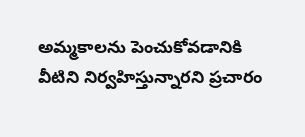అమ్మకాలను పెంచుకోవడానికి వీటిని నిర్వహిస్తున్నారని ప్రచారం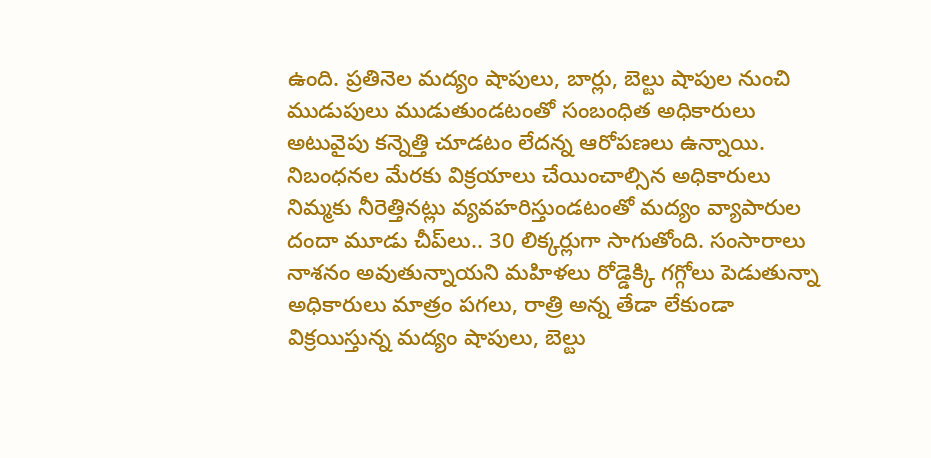ఉంది. ప్రతినెల మద్యం షాపులు, బార్లు, బెల్టు షాపుల నుంచి ముడుపులు ముడుతుండటంతో సంబంధిత అధికారులు అటువైపు కన్నెత్తి చూడటం లేదన్న ఆరోపణలు ఉన్నాయి. నిబంధనల మేరకు విక్రయాలు చేయించాల్సిన అధికారులు నిమ్మకు నీరెత్తినట్లు వ్యవహరిస్తుండటంతో మద్యం వ్యాపారుల దందా మూడు చీప్‌లు.. 30 లిక్కర్లుగా సాగుతోంది. సంసారాలు నాశనం అవుతున్నాయని మహిళలు రోడ్డెక్కి గగ్గోలు పెడుతున్నా అధికారులు మాత్రం పగలు, రాత్రి అన్న తేడా లేకుండా విక్రయిస్తున్న మద్యం షాపులు, బెల్టు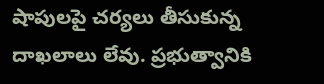షాపులపై చర్యలు తీసుకున్న దాఖలాలు లేవు. ప్రభుత్వానికి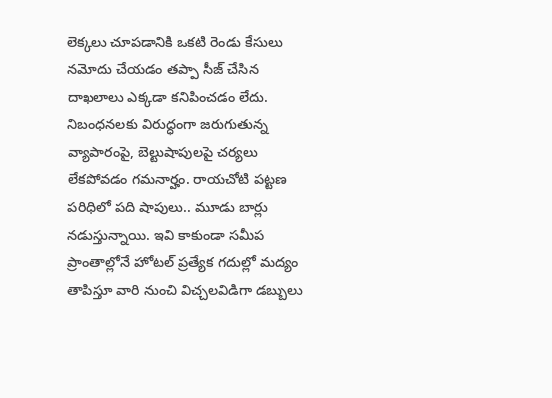లెక్కలు చూపడానికి ఒకటి రెండు కేసులు నమోదు చేయడం తప్పా సీజ్‌ చేసిన దాఖలాలు ఎక్కడా కనిపించడం లేదు. నిబంధనలకు విరుద్ధంగా జరుగుతున్న వ్యాపారంపై, బెల్టుషాపులపై చర్యలు లేకపోవడం గమనార్హం. రాయచోటి పట్టణ పరిధిలో పది షాపులు.. మూడు బార్లు నడుస్తున్నాయి. ఇవి కాకుండా సమీప ప్రాంతాల్లోనే హోటల్‌ ప్రత్యేక గదుల్లో మద్యం తాపిస్తూ వారి నుంచి విచ్చలవిడిగా డబ్బులు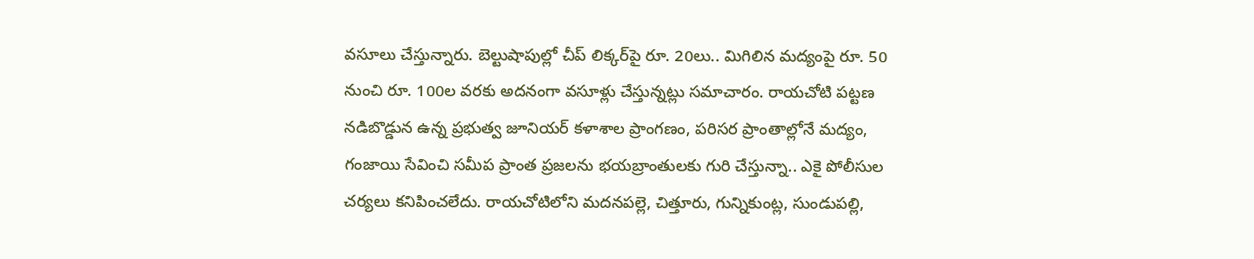వసూలు చేస్తున్నారు. బెల్టుషాపుల్లో చీప్‌ లిక్కర్‌పై రూ. 20లు.. మిగిలిన మద్యంపై రూ. 50 నుంచి రూ. 100ల వరకు అదనంగా వసూళ్లు చేస్తున్నట్లు సమాచారం. రాయచోటి పట్టణ నడిబొడ్డున ఉన్న ప్రభుత్వ జూనియర్‌ కళాశాల ప్రాంగణం, పరిసర ప్రాంతాల్లోనే మద్యం, గంజాయి సేవించి సమీప ప్రాంత ప్రజలను భయబ్రాంతులకు గురి చేస్తున్నా.. ఎకై పోలీసుల చర్యలు కనిపించలేదు. రాయచోటిలోని మదనపల్లె, చిత్తూరు, గున్నికుంట్ల, సుండుపల్లి,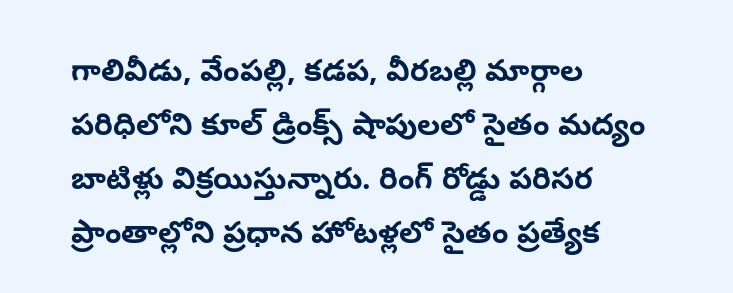గాలివీడు, వేంపల్లి, కడప, వీరబల్లి మార్గాల పరిధిలోని కూల్‌ డ్రింక్స్‌ షాపులలో సైతం మద్యం బాటిళ్లు విక్రయిస్తున్నారు. రింగ్‌ రోడ్డు పరిసర ప్రాంతాల్లోని ప్రధాన హోటళ్లలో సైతం ప్రత్యేక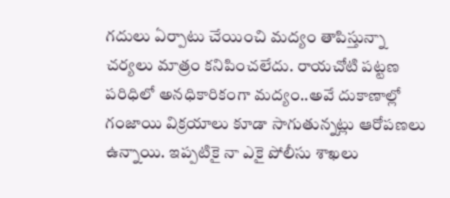గదులు ఏర్పాటు చేయించి మద్యం తాపిస్తున్నా చర్యలు మాత్రం కనిపించలేదు. రాయచోటి పట్టణ పరిధిలో అనధికారికంగా మద్యం..అవే దుకాణాల్లో గంజాయి విక్రయాలు కూడా సాగుతున్నట్లు ఆరోపణలు ఉన్నాయి. ఇప్పటికై నా ఎకై పోలీసు శాఖలు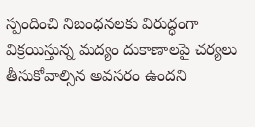స్పందించి నిబంధనలకు విరుద్ధంగా విక్రయిస్తున్న మద్యం దుకాణాలపై చర్యలు తీసుకోవాల్సిన అవసరం ఉందని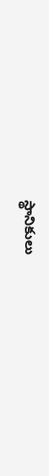స్థానికులు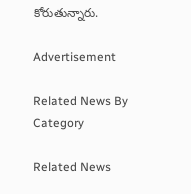కోరుతున్నారు.

Advertisement

Related News By Category

Related News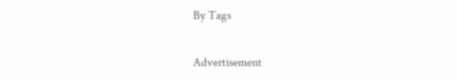By Tags

Advertisement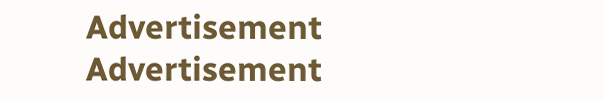Advertisement
Advertisement